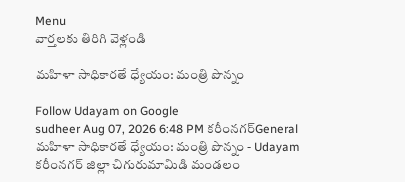Menu
వార్తలకు తిరిగి వెళ్లండి

మహిళా సాధికారతే ధ్యేయం: మంత్రి పొన్నం

Follow Udayam on Google
sudheer Aug 07, 2026 6:48 PM కరీంనగర్General
మహిళా సాధికారతే ధ్యేయం: మంత్రి పొన్నం - Udayam
కరీంనగర్ జిల్లా చిగురుమామిడి మండలం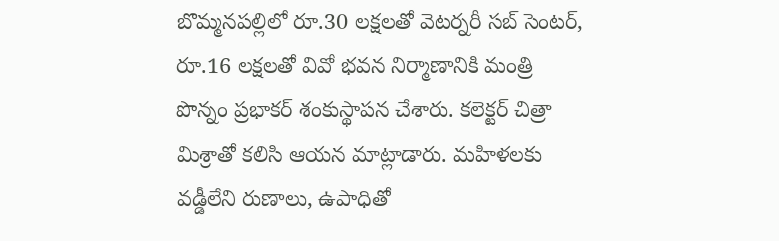బొమ్మనపల్లిలో రూ.30 లక్షలతో వెటర్నరీ సబ్ సెంటర్, రూ.16 లక్షలతో వివో భవన నిర్మాణానికి మంత్రి పొన్నం ప్రభాకర్ శంకుస్థాపన చేశారు. కలెక్టర్ చిత్రా మిశ్రాతో కలిసి ఆయన మాట్లాడారు. మహిళలకు వడ్డీలేని రుణాలు, ఉపాధితో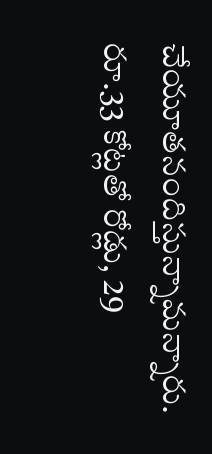చేయూతనందిస్తున్నామన్నారు. రూ.33 కోట్లతో రోడ్లు, 29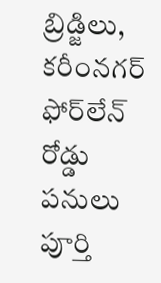బ్రిడ్జిలు, కరీంనగర్ ఫోర్‌లేన్ రోడ్డు పనులు పూర్తి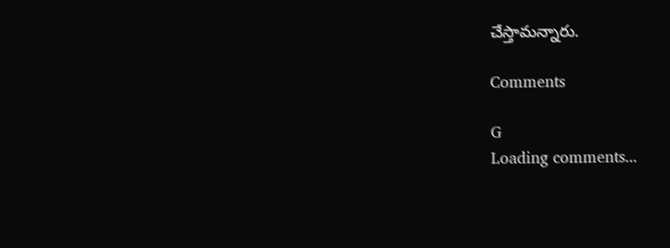చేస్తామన్నారు.

Comments

G
Loading comments...